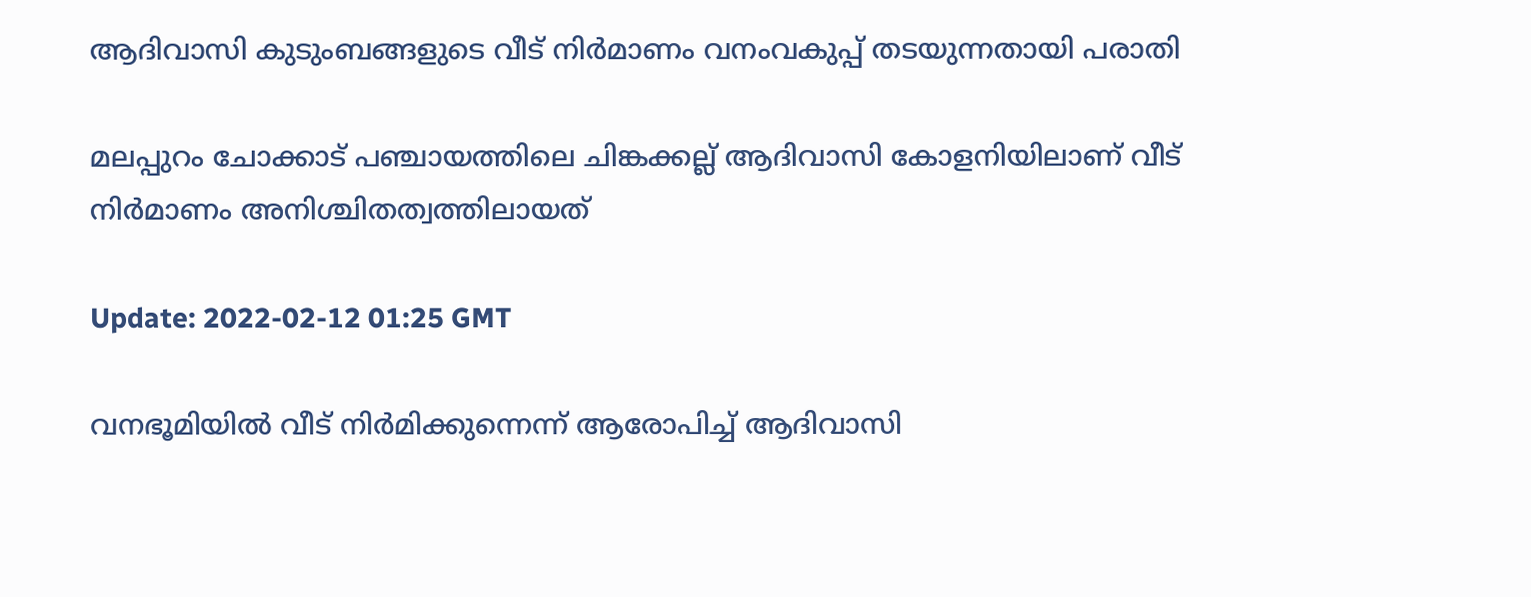ആദിവാസി കുടുംബങ്ങളുടെ വീട് നിർമാണം വനംവകുപ്പ് തടയുന്നതായി പരാതി

മലപ്പുറം ചോക്കാട് പഞ്ചായത്തിലെ ചിങ്കക്കല്ല് ആദിവാസി കോളനിയിലാണ് വീട് നിർമാണം അനിശ്ചിതത്വത്തിലായത്

Update: 2022-02-12 01:25 GMT

വനഭൂമിയിൽ വീട് നിർമിക്കുന്നെന്ന് ആരോപിച്ച് ആദിവാസി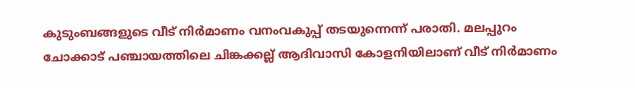കുടുംബങ്ങളുടെ വീട് നിർമാണം വനംവകുപ്പ് തടയുന്നെന്ന് പരാതി. മലപ്പുറം ചോക്കാട് പഞ്ചായത്തിലെ ചിങ്കക്കല്ല് ആദിവാസി കോളനിയിലാണ് വീട് നിർമാണം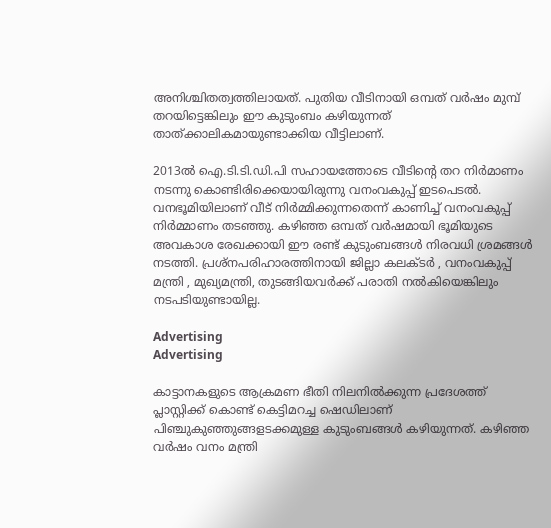അനിശ്ചിതത്വത്തിലായത്. പുതിയ വീടിനായി ഒമ്പത് വർഷം മുമ്പ് തറയിട്ടെങ്കിലും ഈ കുടുംബം കഴിയുന്നത് താത്ക്കാലികമായുണ്ടാക്കിയ വീട്ടിലാണ്.

2013ൽ ഐ.ടി.ടി.ഡി.പി സഹായത്തോടെ വീടിന്‍റെ തറ നിർമാണം നടന്നു കൊണ്ടിരിക്കെയായിരുന്നു വനംവകുപ്പ് ഇടപെടൽ. വനഭൂമിയിലാണ് വീട് നിർമ്മിക്കുന്നതെന്ന് കാണിച്ച് വനംവകുപ്പ് നിർമ്മാണം തടഞ്ഞു. കഴിഞ്ഞ ഒമ്പത് വർഷമായി ഭൂമിയുടെ അവകാശ രേഖക്കായി ഈ രണ്ട് കുടുംബങ്ങൾ നിരവധി ശ്രമങ്ങൾ നടത്തി. പ്രശ്നപരിഹാരത്തിനായി ജില്ലാ കലക്ടർ , വനംവകുപ്പ് മന്ത്രി , മുഖ്യമന്ത്രി, തുടങ്ങിയവർക്ക് പരാതി നൽകിയെങ്കിലും നടപടിയുണ്ടായില്ല.

Advertising
Advertising

കാട്ടാനകളുടെ ആക്രമണ ഭീതി നിലനിൽക്കുന്ന പ്രദേശത്ത് പ്ലാസ്റ്റിക്ക് കൊണ്ട് കെട്ടിമറച്ച ഷെഡിലാണ് പിഞ്ചുകുഞ്ഞുങ്ങളടക്കമുള്ള കുടുംബങ്ങൾ കഴിയുന്നത്. കഴിഞ്ഞ വർഷം വനം മന്ത്രി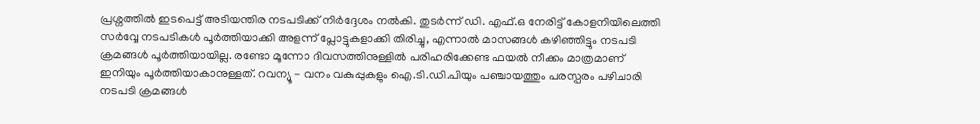പ്രശ്നത്തിൽ ഇടപെട്ട് അടിയന്തിര നടപടിക്ക് നിർദ്ദേശം നൽകി. തുടർന്ന് ഡി. എഫ്.ഒ നേരിട്ട് കോളനിയിലെത്തി സർവ്വേ നടപടികൾ പൂർത്തിയാക്കി അളന്ന് പ്ലോട്ടുകളാക്കി തിരിച്ചു, എന്നാൽ മാസങ്ങൾ കഴിഞ്ഞിട്ടും നടപടി ക്രമങ്ങൾ പൂർത്തിയായില്ല. രണ്ടോ മൂന്നോ ദിവസത്തിനുള്ളിൽ പരിഹരിക്കേണ്ട ഫയൽ നീക്കം മാത്രമാണ് ഇനിയും പൂർത്തിയാകാനുള്ളത്. റവന്യൂ - വനം വകുപ്പുകളും ഐ.ടി.ഡി.പിയും പഞ്ചായത്തും പരസ്പരം പഴിചാരി നടപടി ക്രമങ്ങൾ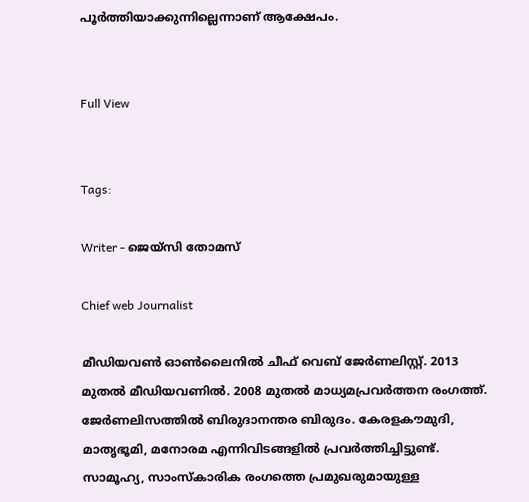പൂർത്തിയാക്കുന്നില്ലെന്നാണ് ആക്ഷേപം.


Full View


Tags:

Writer - ജെയ്സി തോമസ്

Chief web Journalist

മീഡിയവൺ ഓൺലൈനിൽ ചീഫ് വെബ് ജേർണലിസ്റ്റ്. 2013 മുതൽ മീഡിയവണിൽ. 2008 മുതൽ മാധ്യമപ്രവർത്തന രംഗത്ത്. ജേർണലിസത്തിൽ ബിരുദാനന്തര ബിരുദം. കേരളകൗമുദി, മാതൃഭൂമി, മനോരമ എന്നിവിടങ്ങളിൽ പ്രവർത്തിച്ചിട്ടുണ്ട്. സാമൂഹ്യ, സാംസ്‌കാരിക രംഗത്തെ പ്രമുഖരുമായുള്ള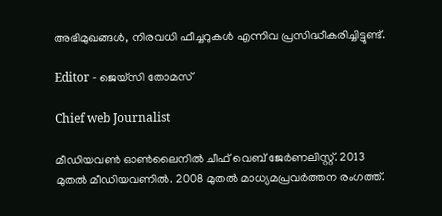അഭിമുഖങ്ങൾ, നിരവധി ഫീച്ചറുകൾ എന്നിവ പ്രസിദ്ധീകരിച്ചിട്ടുണ്ട്.

Editor - ജെയ്സി തോമസ്

Chief web Journalist

മീഡിയവൺ ഓൺലൈനിൽ ചീഫ് വെബ് ജേർണലിസ്റ്റ്. 2013 മുതൽ മീഡിയവണിൽ. 2008 മുതൽ മാധ്യമപ്രവർത്തന രംഗത്ത്.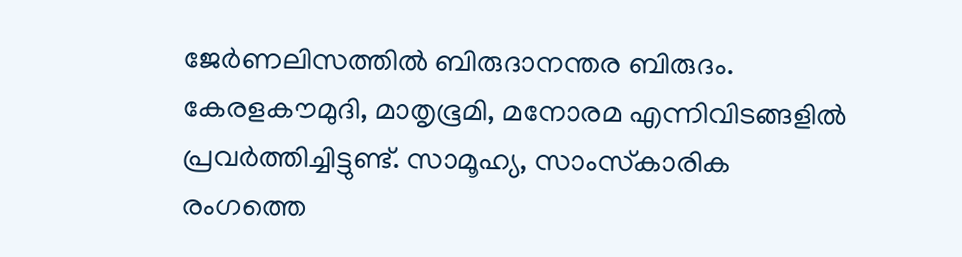ജേർണലിസത്തിൽ ബിരുദാനന്തര ബിരുദം. കേരളകൗമുദി, മാതൃഭൂമി, മനോരമ എന്നിവിടങ്ങളിൽ പ്രവർത്തിച്ചിട്ടുണ്ട്. സാമൂഹ്യ, സാംസ്‌കാരിക രംഗത്തെ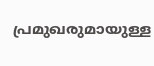പ്രമുഖരുമായുള്ള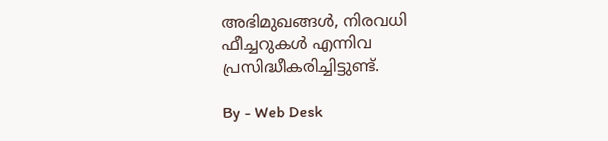അഭിമുഖങ്ങൾ, നിരവധി ഫീച്ചറുകൾ എന്നിവ പ്രസിദ്ധീകരിച്ചിട്ടുണ്ട്.

By - Web Desk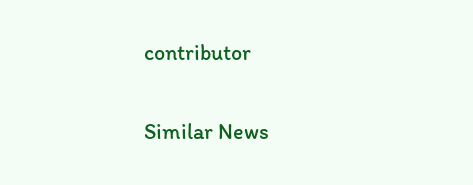contributor

Similar News